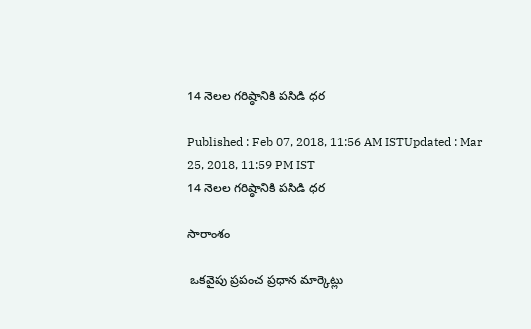14 నెలల గరిష్ఠానికి పసిడి ధర

Published : Feb 07, 2018, 11:56 AM ISTUpdated : Mar 25, 2018, 11:59 PM IST
14 నెలల గరిష్ఠానికి పసిడి ధర

సారాంశం

 ఒకవైపు ప్రపంచ ప్రధాన మార్కెట్లు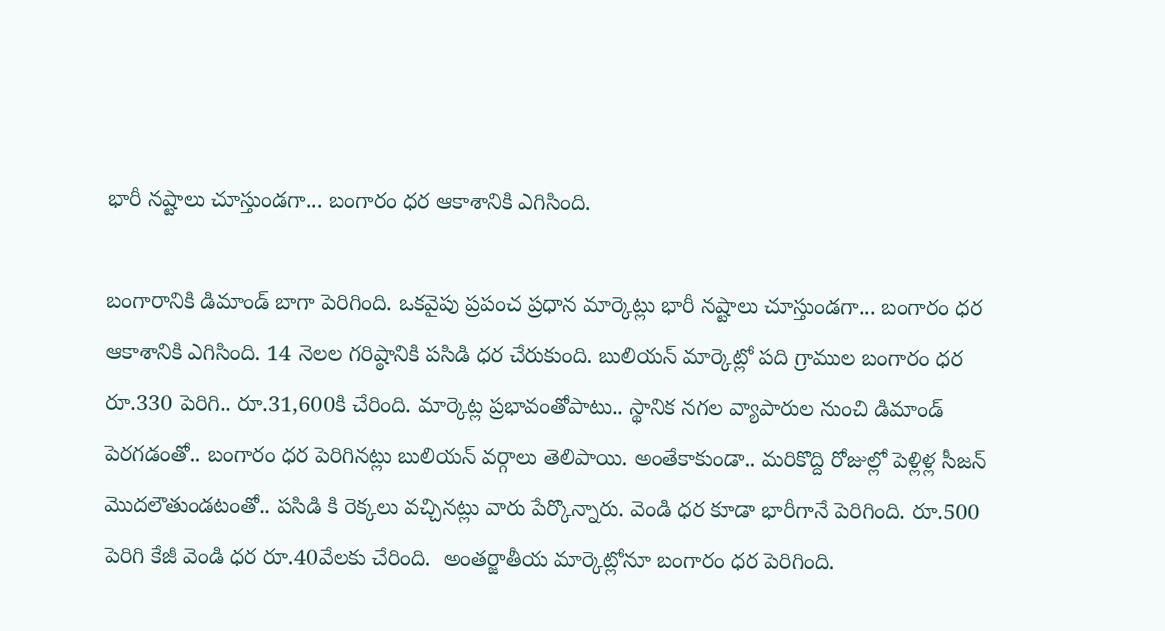భారీ నష్టాలు చూస్తుండగా... బంగారం ధర ఆకాశానికి ఎగిసింది.

బంగారానికి డిమాండ్ బాగా పెరిగింది. ఒకవైపు ప్రపంచ ప్రధాన మార్కెట్లు భారీ నష్టాలు చూస్తుండగా... బంగారం ధర ఆకాశానికి ఎగిసింది. 14 నెలల గరిష్ఠానికి పసిడి ధర చేరుకుంది. బులియన్ మార్కెట్లో పది గ్రాముల బంగారం ధర రూ.330 పెరిగి.. రూ.31,600కి చేరింది. మార్కెట్ల ప్రభావంతోపాటు.. స్థానిక నగల వ్యాపారుల నుంచి డిమాండ్ పెరగడంతో.. బంగారం ధర పెరిగినట్లు బులియన్ వర్గాలు తెలిపాయి. అంతేకాకుండా.. మరికొద్ది రోజుల్లో పెళ్లిళ్ల సీజన్ మొదలౌతుండటంతో.. పసిడి కి రెక్కలు వచ్చినట్లు వారు పేర్కొన్నారు. వెండి ధర కూడా భారీగానే పెరిగింది. రూ.500 పెరిగి కేజీ వెండి ధర రూ.40వేలకు చేరింది.  అంతర్జాతీయ మార్కెట్లోనూ బంగారం ధర పెరిగింది.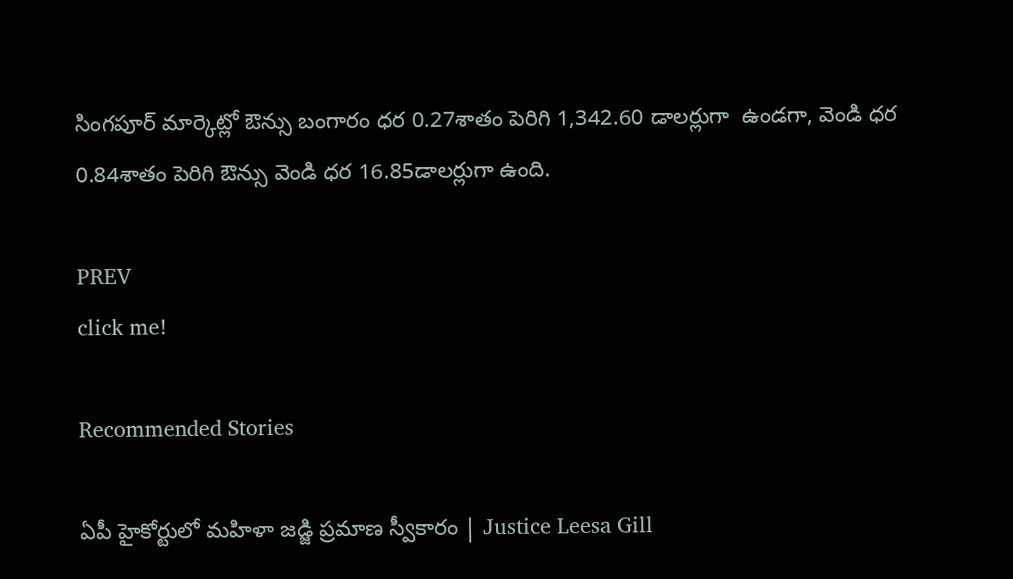సింగపూర్‌ మార్కెట్లో ఔన్సు బంగారం ధర 0.27శాతం పెరిగి 1,342.60 డాలర్లుగా  ఉండగా, వెండి ధర 0.84శాతం పెరిగి ఔన్సు వెండి ధర 16.85డాలర్లుగా ఉంది.

PREV
click me!

Recommended Stories

ఏపీ హైకోర్టులో మహిళా జడ్జి ప్రమాణ స్వీకారం | Justice Leesa Gill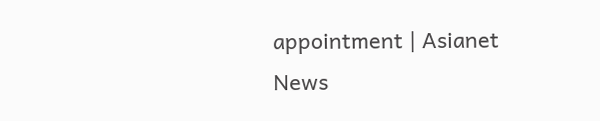appointment | Asianet News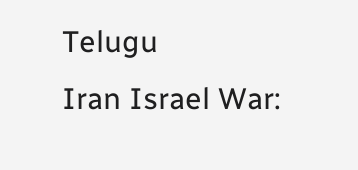Telugu
Iran Israel War: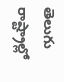తెలుగు రాష్ట్రాల్లో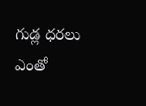గుడ్ల ధరలు ఎంతో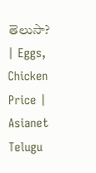తెలుసా? | Eggs, Chicken Price | Asianet Telugu